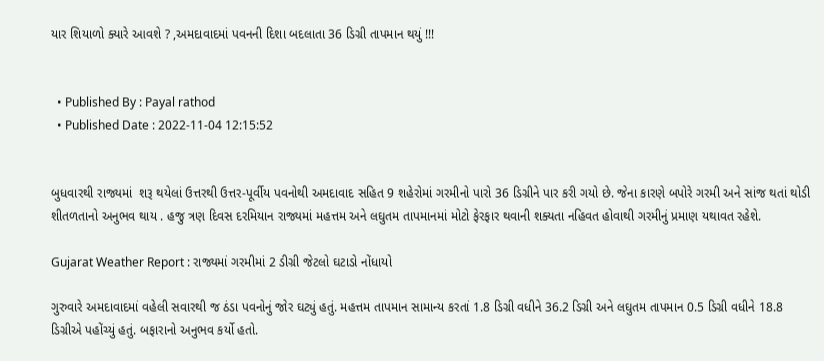યાર શિયાળો ક્યારે આવશે ? ,અમદાવાદમાં પવનની દિશા બદલાતા 36 ડિગ્રી તાપમાન થયું !!!


  • Published By : Payal rathod
  • Published Date : 2022-11-04 12:15:52


બુધવારથી રાજ્યમાં  શરૂ થયેલાં ઉત્તરથી ઉત્તર-પૂર્વીય પવનોથી અમદાવાદ સહિત 9 શહેરોમાં ગરમીનો પારો 36 ડિગ્રીને પાર કરી ગયો છે. જેના કારણે બપોરે ગરમી અને સાંજ થતાં થોડી શીતળતાનો અનુભવ થાય . હજુ ત્રણ દિવસ દરમિયાન રાજ્યમાં મહત્તમ અને લઘુતમ તાપમાનમાં મોટો ફેરફાર થવાની શક્યતા નહિવત હોવાથી ગરમીનું પ્રમાણ યથાવત રહેશે.

Gujarat Weather Report : રાજ્યમાં ગરમીમાં 2 ડીગ્રી જેટલો ઘટાડો નોંધાયો

ગુરુવારે અમદાવાદમાં વહેલી સવારથી જ ઠંડા પવનોનું જોર ઘટ્યું હતું. મહત્તમ તાપમાન સામાન્ય કરતાં 1.8 ડિગ્રી વધીને 36.2 ડિગ્રી અને લઘુતમ તાપમાન 0.5 ડિગ્રી વધીને 18.8 ડિગ્રીએ પહોંચ્યું હતું. બફારાનો અનુભવ કર્યો હતો.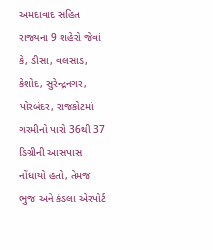અમદાવાદ સહિત રાજ્યના 9 શહેરો જેવાં કે, ડીસા, વલસાડ, કેશોદ, સુરેન્દ્રનગર, પોરબંદર, રાજકોટમાં ગરમીનો પારો 36થી 37 ડિગ્રીની આસપાસ નોંધાયો હતો, તેમજ ભુજ અને કંડલા એરપોર્ટ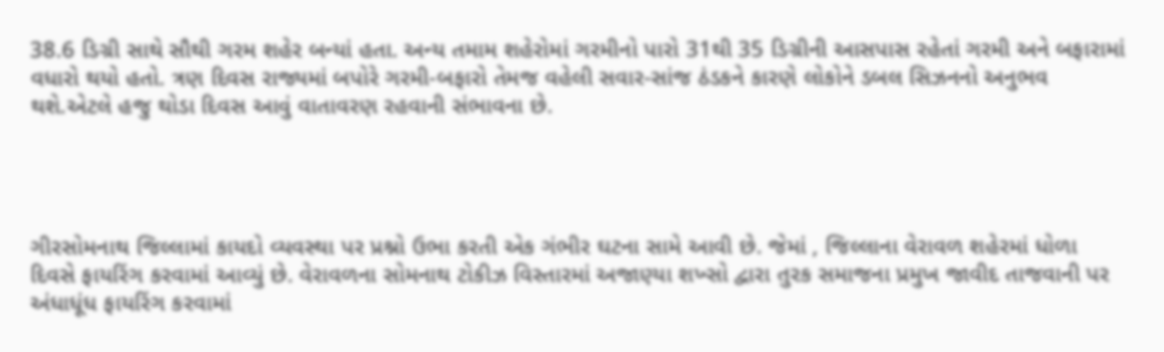38.6 ડિગ્રી સાથે સૌથી ગરમ શહેર બન્યાં હતા. અન્ય તમામ શહેરોમાં ગરમીનો પારો 31થી 35 ડિગ્રીની આસપાસ રહેતાં ગરમી અને બફારામાં વધારો થયો હતો. ત્રણ દિવસ રાજ્યમાં બપોરે ગરમી-બફારો તેમજ વહેલી સવાર-સાંજ ઠંડકને કારણે લોકોને ડબલ સિઝનનો અનુભવ થશે.એટલે હજુ થોડા દિવસ આવું વાતાવરણ રહવાની સંભાવના છે.




ગીરસોમનાથ જિલ્લામાં કાયદો વ્યવસ્થા પર પ્રશ્નો ઉભા કરતી એક ગંભીર ઘટના સામે આવી છે. જેમાં , જિલ્લાના વેરાવળ શહેરમાં ધોળા દિવસે ફાયરિંગ કરવામાં આવ્યું છે. વેરાવળના સોમનાથ ટોકીઝ વિસ્તારમાં અજાણ્યા શખ્સો દ્વારા તુરક સમાજના પ્રમુખ જાવીદ તાજવાની પર અંધાધૂંધ ફાયરિંગ કરવામાં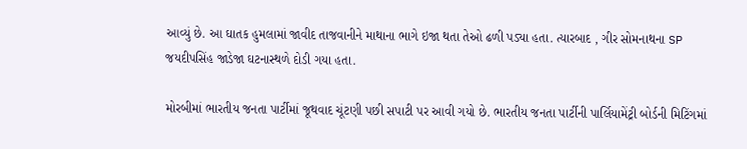આવ્યું છે. આ ઘાતક હુમલામાં જાવીદ તાજવાનીને માથાના ભાગે ઇજા થતા તેઓ ઢળી પડ્યા હતા. ત્યારબાદ , ગીર સોમનાથના SP જયદીપસિંહ જાડેજા ઘટનાસ્થળે દોડી ગયા હતા.

મોરબીમાં ભારતીય જનતા પાર્ટીમાં જૂથવાદ ચૂંટણી પછી સપાટી પર આવી ગયો છે. ભારતીય જનતા પાર્ટીની પાર્લિયામેંટ્રી બોર્ડની મિટિંગમાં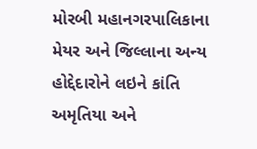મોરબી મહાનગરપાલિકાના મેયર અને જિલ્લાના અન્ય હોદ્દેદારોને લઇને કાંતિ અમૃતિયા અને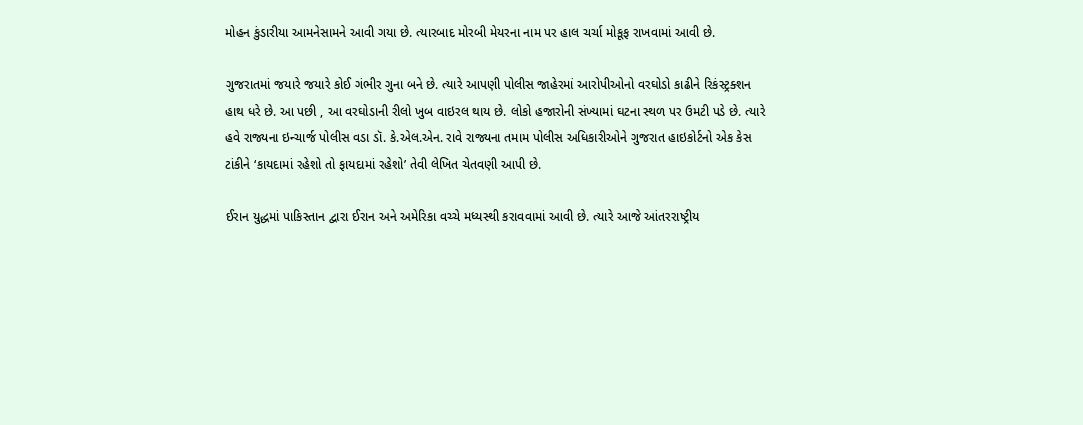મોહન કુંડારીયા આમનેસામને આવી ગયા છે. ત્યારબાદ મોરબી મેયરના નામ પર હાલ ચર્ચા મોકૂફ રાખવામાં આવી છે.

ગુજરાતમાં જયારે જયારે કોઈ ગંભીર ગુના બને છે. ત્યારે આપણી પોલીસ જાહેરમાં આરોપીઓનો વરઘોડો કાઢીને રિકંસ્ટ્રક્શન હાથ ધરે છે. આ પછી , આ વરઘોડાની રીલો ખુબ વાઇરલ થાય છે. લોકો હજારોની સંખ્યામાં ઘટના સ્થળ પર ઉમટી પડે છે. ત્યારે હવે રાજ્યના ઇન્ચાર્જ પોલીસ વડા ડૉ. કે.એલ.એન. રાવે રાજ્યના તમામ પોલીસ અધિકારીઓને ગુજરાત હાઇકોર્ટનો એક કેસ ટાંકીને ‘કાયદામાં રહેશો તો ફાયદામાં રહેશો’ તેવી લેખિત ચેતવણી આપી છે.

ઈરાન યુદ્ધમાં પાકિસ્તાન દ્વારા ઈરાન અને અમેરિકા વચ્ચે મધ્યસ્થી કરાવવામાં આવી છે. ત્યારે આજે આંતરરાષ્ટ્રીય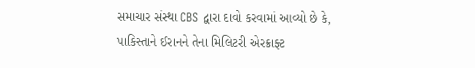સમાચાર સંસ્થા CBS દ્વારા દાવો કરવામાં આવ્યો છે કે, પાકિસ્તાને ઈરાનને તેના મિલિટરી એરક્રાફ્ટ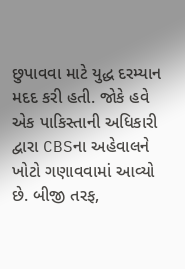છુપાવવા માટે યુદ્ધ દરમ્યાન મદદ કરી હતી. જોકે હવે એક પાકિસ્તાની અધિકારી દ્વારા CBSના અહેવાલને ખોટો ગણાવવામાં આવ્યો છે. બીજી તરફ,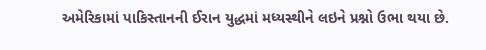અમેરિકામાં પાકિસ્તાનની ઈરાન યુદ્ધમાં મધ્યસ્થીને લઇને પ્રશ્નો ઉભા થયા છે.